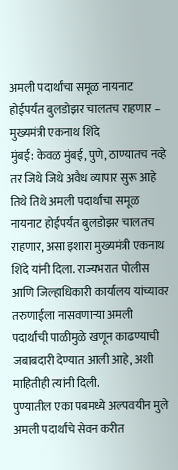अमली पदार्थांचा समूळ नायनाट होईपर्यंत बुलडोझर चालतच राहणार – मुख्यमंत्री एकनाथ शिंदे
मुंबई: केवळ मुंबई, पुणे, ठाण्यातच नव्हे तर जिथे जिथे अवैध व्यापार सुरू आहे तिथे तिथे अमली पदार्थांचा समूळ नायनाट होईपर्यंत बुलडोझर चालतच राहणार, असा इशारा मुख्यमंत्री एकनाथ शिंदे यांनी दिला. राज्यभरात पोलीस आणि जिल्हाधिकारी कार्यालय यांच्यावर तरुणाईला नासवणाऱ्या अमली पदार्थांची पाळीमुळे खणून काढण्याची जबाबदारी देण्यात आली आहे, अशी माहितीही त्यांनी दिली.
पुण्यातील एका पबमध्ये अल्पवयीन मुले अमली पदार्थांचे सेवन करीत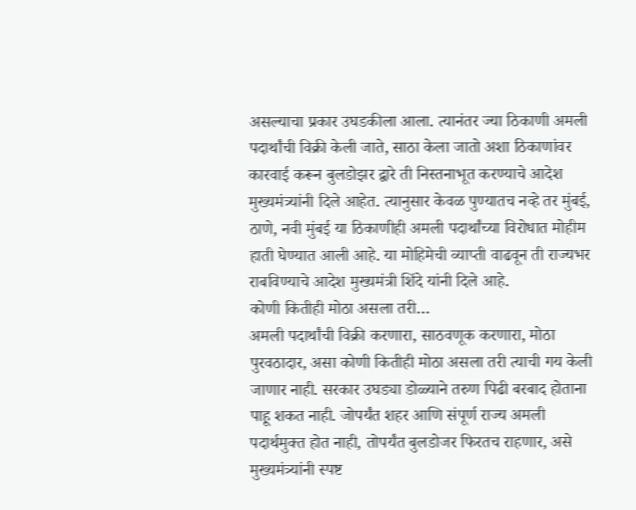असल्याचा प्रकार उघडकीला आला. त्यानंतर ज्या ठिकाणी अमली पदार्थांची विक्री केली जाते, साठा केला जातो अशा ठिकाणांवर कारवाई करून बुलडोझर द्वारे ती निस्तनाभूत करण्याचे आदेश मुख्यमंत्र्यांनी दिले आहेत. त्यानुसार केवळ पुण्यातच नव्हे तर मुंबई, ठाणे, नवी मुंबई या ठिकाणीही अमली पदार्थांच्या विरोधात मोहीम हाती घेण्यात आली आहे. या मोहिमेची व्याप्ती वाढवून ती राज्यभर राबविण्याचे आदेश मुख्यमंत्री शिंदे यांनी दिले आहे.
कोणी कितीही मोठा असला तरी…
अमली पदार्थांची विक्री करणारा, साठवणूक करणारा, मोठा पुरवठादार, असा कोणी कितीही मोठा असला तरी त्याची गय केली जाणार नाही. सरकार उघड्या डोळ्याने तरुण पिढी बरबाद होताना पाहू शकत नाही. जोपर्यंत शहर आणि संपूर्ण राज्य अमली पदार्थमुक्त होत नाही, तोपर्यंत बुलडोजर फिरतच राहणार, असे मुख्यमंत्र्यांनी स्पष्ट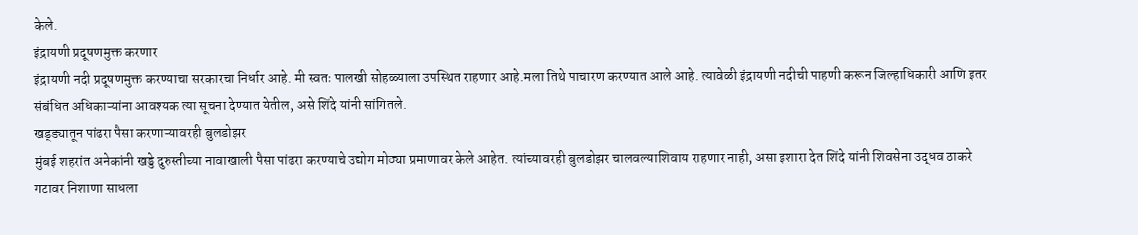केले.
इंद्रायणी प्रदूषणमुक्त करणार
इंद्रायणी नदी प्रदूषणमुक्त करण्याचा सरकारचा निर्धार आहे. मी स्वतः पालखी सोहळ्याला उपस्थित राहणार आहे.मला तिथे पाचारण करण्यात आले आहे. त्यावेळी इंद्रायणी नदीची पाहणी करून जिल्हाधिकारी आणि इतर संबंधित अधिकाऱ्यांना आवश्यक त्या सूचना देण्यात येतील, असे शिंदे यांनी सांगितले.
खड्ड्यातून पांढरा पैसा करणाऱ्यावरही बुलडोझर
मुंबई शहरांत अनेकांनी खड्डे दुरुस्तीच्या नावाखाली पैसा पांढरा करण्याचे उद्योग मोठ्या प्रमाणावर केले आहेत. त्यांच्यावरही बुलडोझर चालवल्याशिवाय राहणार नाही, असा इशारा देत शिंदे यांनी शिवसेना उद्धव ठाकरे गटावर निशाणा साधला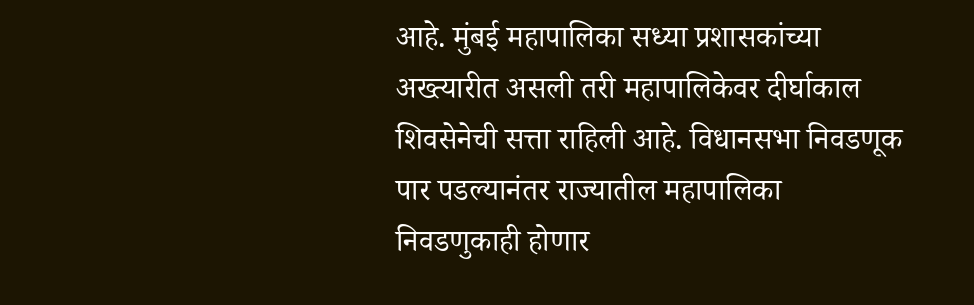आहे. मुंबई महापालिका सध्या प्रशासकांच्या अख्त्यारीत असली तरी महापालिकेवर दीर्घाकाल शिवसेनेची सत्ता राहिली आहे. विधानसभा निवडणूक पार पडल्यानंतर राज्यातील महापालिका निवडणुकाही होणार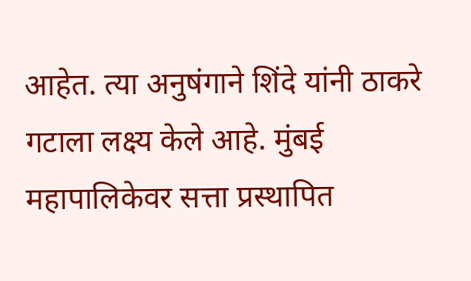आहेत. त्या अनुषंगाने शिंदे यांनी ठाकरे गटाला लक्ष्य केले आहे. मुंबई महापालिकेवर सत्ता प्रस्थापित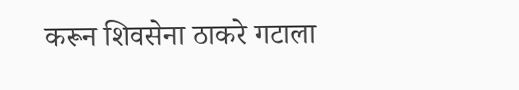करून शिवसेना ठाकरे गटाला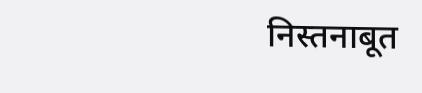निस्तनाबूत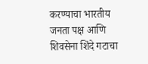करण्याचा भारतीय जनता पक्ष आणि शिवसेना शिंदे गटाचा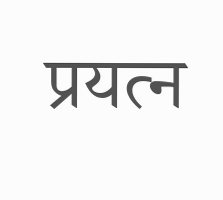प्रयत्न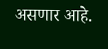असणार आहे.